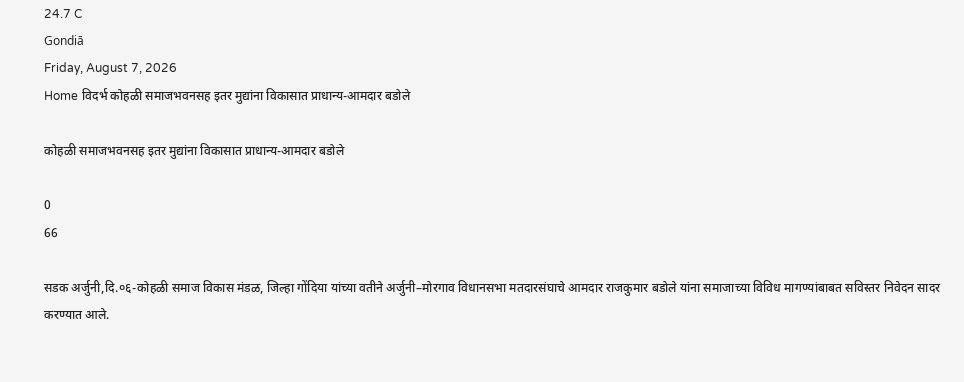24.7 C
Gondiā
Friday, August 7, 2026
Home विदर्भ कोहळी समाजभवनसह इतर मुद्यांना विकासात प्राधान्य-आमदार बडोले

कोहळी समाजभवनसह इतर मुद्यांना विकासात प्राधान्य-आमदार बडोले

0
66

सडक अर्जुनी,दि.०६-कोहळी समाज विकास मंडळ, जिल्हा गोंदिया यांच्या वतीने अर्जुनी–मोरगाव विधानसभा मतदारसंघाचे आमदार राजकुमार बडोले यांना समाजाच्या विविध मागण्यांबाबत सविस्तर निवेदन सादर करण्यात आले.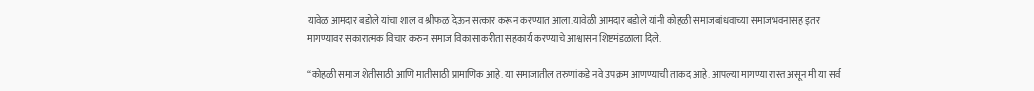यावेळ आमदार बडोले यांचा शाल व श्रीफळ देऊन सत्कार करून करण्यात आला.यावेळी आमदार बडोले यांनी कोहळी समाजबांधवाच्या समाजभवनासह इतर मागण्यावर सकारात्मक विचार करुन समाज विकासाकरीता सहकार्य करण्याचे आश्वासन शिष्टमंडळाला दिले.

“कोहळी समाज शेतीसाठी आणि मातीसाठी प्रामाणिक आहे. या समाजातील तरुणांकडे नवे उपक्रम आणण्याची ताकद आहे. आपल्या मागण्या रास्त असून मी या सर्व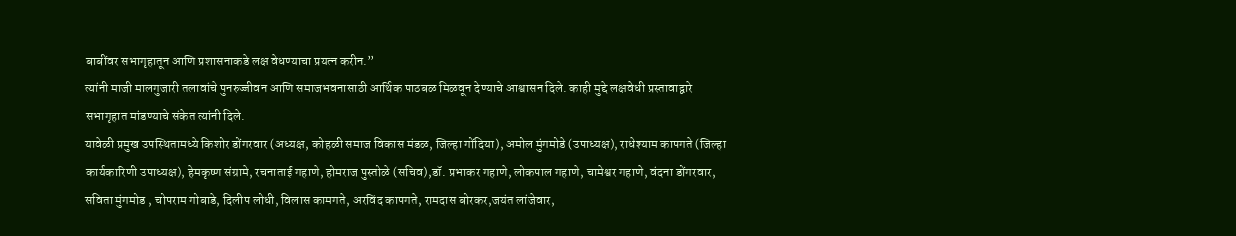बाबींवर सभागृहातून आणि प्रशासनाकडे लक्ष वेधण्याचा प्रयत्न करीन.”
त्यांनी माजी मालगुजारी तलावांचे पुनरुज्जीवन आणि समाजभवनासाठी आर्थिक पाठबळ मिळवून देण्याचे आश्वासन दिले. काही मुद्दे लक्षवेधी प्रस्तावाद्वारे सभागृहात मांडण्याचे संकेत त्यांनी दिले.
यावेळी प्रमुख उपस्थितामध्ये किशोर डोंगरवार (अध्यक्ष, कोहळी समाज विकास मंडळ, जिल्हा गोंदिया), अमोल मुंगमोडे (उपाध्यक्ष), राधेश्याम कापगते (जिल्हा कार्यकारिणी उपाध्यक्ष), हेमकृष्ण संग्रामे, रचनाताई गहाणे, होमराज पुस्तोळे (सचिव),डॉ. प्रभाकर गहाणे, लोकपाल गहाणे, चामेश्वर गहाणे, वंदना डोंगरवार, सविता मुंगमोड , चोपराम गोबाडे, दिलीप लोधी, विलास कामगते, अरविंद कापगते, रामदास बोरकर,जयंत लांजेवार,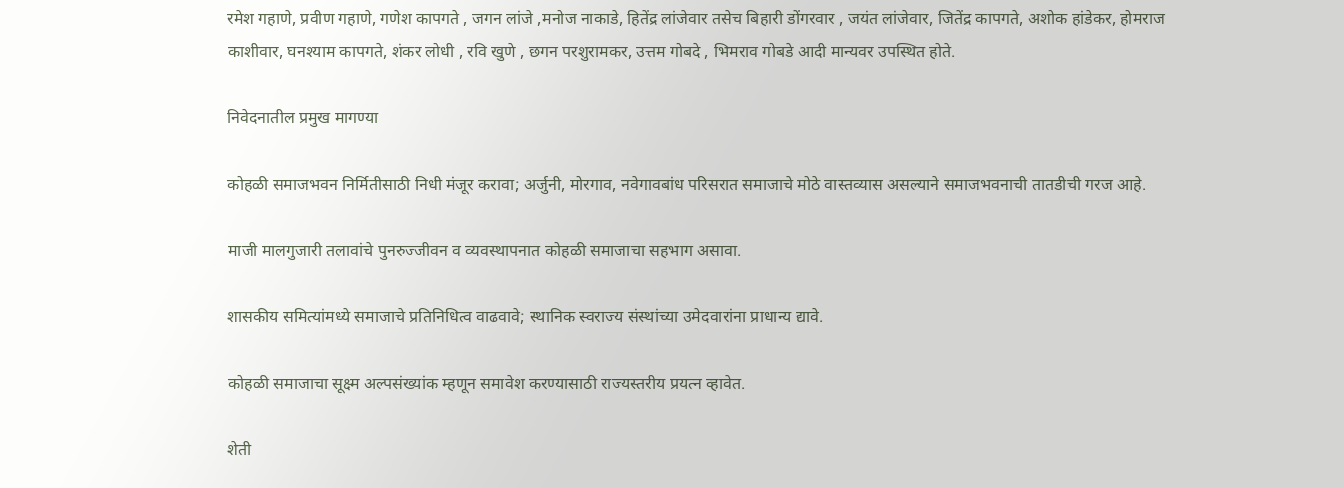रमेश गहाणे, प्रवीण गहाणे, गणेश कापगते , जगन लांजे ,मनोज नाकाडे, हितेंद्र लांजेवार तसेच बिहारी डोंगरवार , जयंत लांजेवार, जितेंद्र कापगते, अशोक हांडेकर, होमराज काशीवार, घनश्याम कापगते, शंकर लोधी , रवि खुणे , छगन परशुरामकर, उत्तम गोबदे , भिमराव गोबडे आदी मान्यवर उपस्थित होते.

निवेदनातील प्रमुख मागण्या

कोहळी समाजभवन निर्मितीसाठी निधी मंजूर करावा; अर्जुनी, मोरगाव, नवेगावबांध परिसरात समाजाचे मोठे वास्तव्यास असल्याने समाजभवनाची तातडीची गरज आहे.

माजी मालगुजारी तलावांचे पुनरुज्जीवन व व्यवस्थापनात कोहळी समाजाचा सहभाग असावा.

शासकीय समित्यांमध्ये समाजाचे प्रतिनिधित्व वाढवावे; स्थानिक स्वराज्य संस्थांच्या उमेदवारांना प्राधान्य द्यावे.

कोहळी समाजाचा सूक्ष्म अल्पसंख्यांक म्हणून समावेश करण्यासाठी राज्यस्तरीय प्रयत्न व्हावेत.

शेती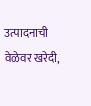उत्पादनाची वेळेवर खरेदी,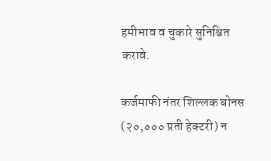हमीभाव व चुकारे सुनिश्चित करावे.

कर्जमाफी नंतर शिल्लक बोनस (२०,००० प्रती हेक्टरी) न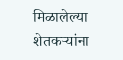मिळालेल्या शेतकऱ्यांना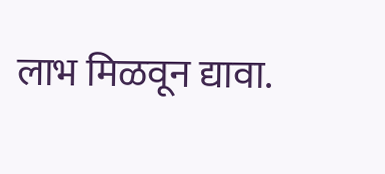लाभ मिळवून द्यावा.